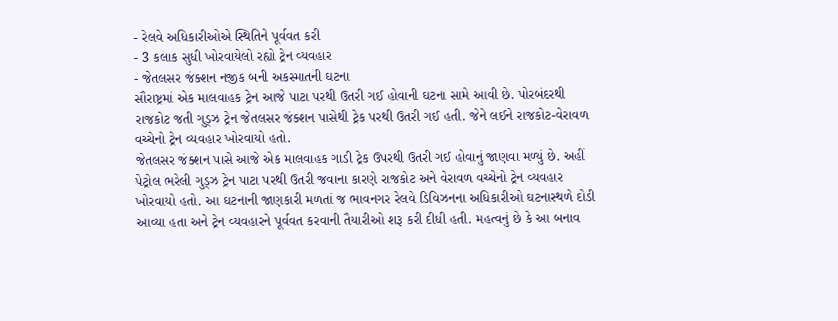- રેલવે અધિકારીઓએ સ્થિતિને પૂર્વવત કરી
- 3 કલાક સુધી ખોરવાયેલો રહ્યો ટ્રેન વ્યવહાર
- જેતલસર જંક્શન નજીક બની અકસ્માતની ઘટના
સૌરાષ્ટ્રમાં એક માલવાહક ટ્રેન આજે પાટા પરથી ઉતરી ગઈ હોવાની ઘટના સામે આવી છે. પોરબંદરથી રાજકોટ જતી ગુડ્ઝ ટ્રેન જેતલસર જંક્શન પાસેથી ટ્રેક પરથી ઉતરી ગઈ હતી. જેને લઈને રાજકોટ-વેરાવળ વચ્ચેનો ટ્રેન વ્યવહાર ખોરવાયો હતો.
જેતલસર જંક્શન પાસે આજે એક માલવાહક ગાડી ટ્રેક ઉપરથી ઉતરી ગઈ હોવાનું જાણવા મળ્યું છે. અહીં પેટ્રોલ ભરેલી ગુડ્ઝ ટ્રેન પાટા પરથી ઉતરી જવાના કારણે રાજકોટ અને વેરાવળ વચ્ચેનો ટ્રેન વ્યવહાર ખોરવાયો હતો. આ ઘટનાની જાણકારી મળતાં જ ભાવનગર રેલવે ડિવિઝનના અધિકારીઓ ઘટનાસ્થળે દોડી આવ્યા હતા અને ટ્રેન વ્યવહારને પૂર્વવત કરવાની તૈયારીઓ શરૂ કરી દીધી હતી. મહત્વનું છે કે આ બનાવ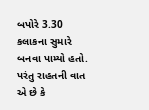બપોરે 3.30 કલાકના સુમારે બનવા પામ્યો હતો. પરંતુ રાહતની વાત એ છે કે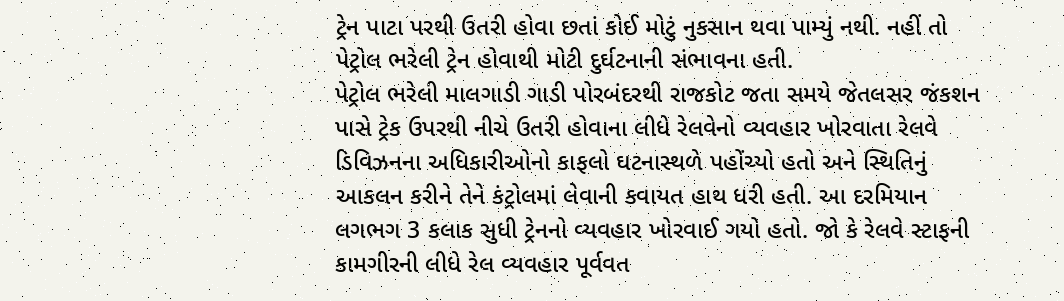ટ્રેન પાટા પરથી ઉતરી હોવા છતાં કોઈ મોટું નુકસાન થવા પામ્યું નથી. નહીં તો પેટ્રોલ ભરેલી ટ્રેન હોવાથી મોટી દુર્ઘટનાની સંભાવના હતી.
પેટ્રોલ ભરેલી માલગાડી ગાડી પોરબંદરથી રાજકોટ જતા સમયે જેતલસર જંકશન પાસે ટ્રેક ઉપરથી નીચે ઉતરી હોવાના લીધે રેલવેનો વ્યવહાર ખોરવાતા રેલવે ડિવિઝનના અધિકારીઓનો કાફલો ઘટનાસ્થળે પહોંચ્યો હતો અને સ્થિતિનું આકલન કરીને તેને કંટ્રોલમાં લેવાની કવાયત હાથ ધરી હતી. આ દરમિયાન લગભગ 3 કલાક સુધી ટ્રેનનો વ્યવહાર ખોરવાઈ ગયો હતો. જો કે રેલવે સ્ટાફની કામગીરની લીધે રેલ વ્યવહાર પૂર્વવત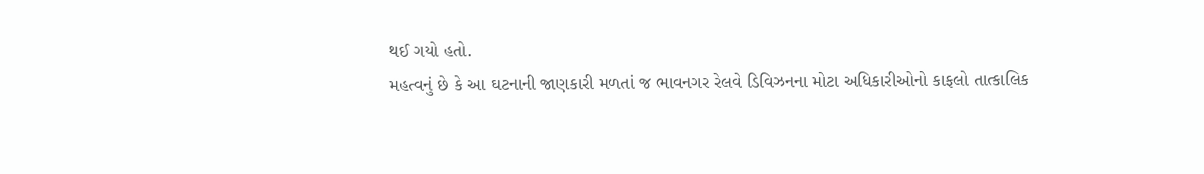થઈ ગયો હતો.
મહત્વનું છે કે આ ઘટનાની જાણકારી મળતાં જ ભાવનગર રેલવે ડિવિઝનના મોટા અધિકારીઓનો કાફલો તાત્કાલિક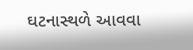ઘટનાસ્થળે આવવા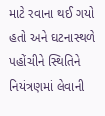માટે રવાના થઈ ગયો હતો અને ઘટનાસ્થળે પહોંચીને સ્થિતિને નિયંત્રણમાં લેવાની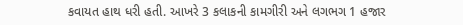કવાયત હાથ ધરી હતી. આખરે 3 કલાકની કામગીરી અને લગભગ 1 હજાર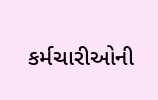કર્મચારીઓની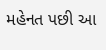મહેનત પછી આ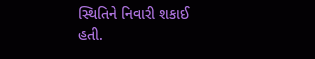સ્થિતિને નિવારી શકાઈ હતી.